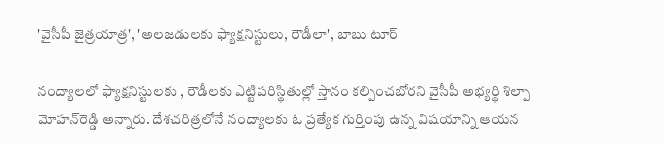'వైసీపీ జైత్రయాత్ర', 'అలజడులకు ఫ్యాక్షనిస్టులు, రౌడీలా', బాబు టూర్

నంద్యాలలో ఫ్యాక్షనిస్టులకు , రౌడీలకు ఎట్టిపరిస్థితుల్లో స్తానం కల్పించబోరని వైసీపీ అభ్యర్థి శిల్పా మోహన్‌రెడ్డి అన్నారు. దేశచరిత్రలోనే నంద్యాలకు ఓ ప్రత్యేక గుర్తింపు ఉన్న విషయాన్ని ఆయన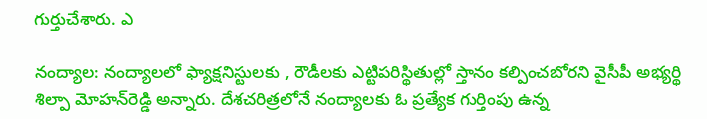గుర్తుచేశారు. ఎ

నంద్యాల: నంద్యాలలో ఫ్యాక్షనిస్టులకు , రౌడీలకు ఎట్టిపరిస్థితుల్లో స్తానం కల్పించబోరని వైసీపీ అభ్యర్థి శిల్పా మోహన్‌రెడ్డి అన్నారు. దేశచరిత్రలోనే నంద్యాలకు ఓ ప్రత్యేక గుర్తింపు ఉన్న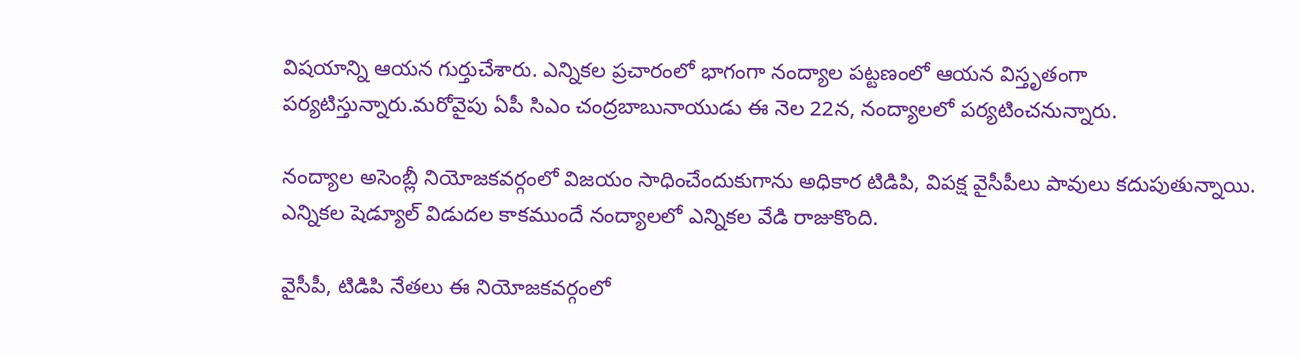విషయాన్ని ఆయన గుర్తుచేశారు. ఎన్నికల ప్రచారంలో భాగంగా నంద్యాల పట్టణంలో ఆయన విస్తృతంగా పర్యటిస్తున్నారు.మరోవైపు ఏపీ సిఎం చంద్రబాబునాయుడు ఈ నెల 22న, నంద్యాలలో పర్యటించనున్నారు.

నంద్యాల అసెంబ్లీ నియోజకవర్గంలో విజయం సాధించేందుకుగాను అధికార టిడిపి, విపక్ష వైసీపీలు పావులు కదుపుతున్నాయి. ఎన్నికల షెడ్యూల్ విడుదల కాకముందే నంద్యాలలో ఎన్నికల వేడి రాజుకొంది.

వైసీపీ, టిడిపి నేతలు ఈ నియోజకవర్గంలో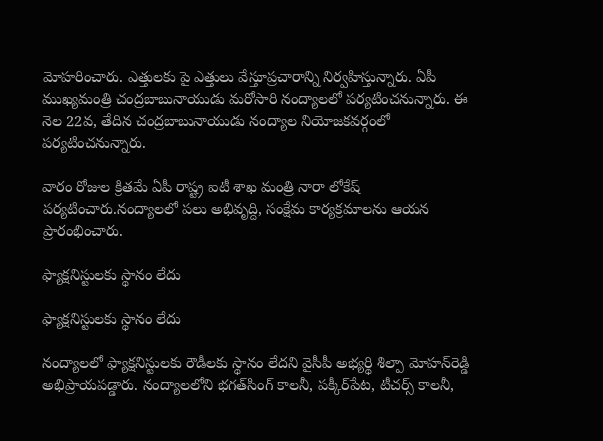మోహరించారు. ఎత్తులకు పై ఎత్తులు వేస్తూప్రచారాన్ని నిర్వహిస్తున్నారు. ఏపీ ముఖ్యమంత్రి చంద్రబాబునాయుడు మరోసారి నంద్యాలలో పర్యటించనున్నారు. ఈ నెల 22వ, తేదిన చంద్రబాబునాయుడు నంద్యాల నియోజకవర్గంలో పర్యటించనున్నారు.

వారం రోజుల క్రితమే ఏపీ రాష్ట్ర ఐటీ శాఖ మంత్రి నారా లోకేష్ పర్యటించారు.నంద్యాలలో పలు అభివృద్ది, సంక్షేమ కార్యక్రమాలను ఆయన ప్రారంభించారు.

ఫ్యాక్షనిస్టులకు స్థానం లేదు

ఫ్యాక్షనిస్టులకు స్థానం లేదు

నంద్యాలలో ఫ్యాక్షనిస్టులకు రౌడీలకు స్థానం లేదని వైసీపీ అభ్యర్థి శిల్పా మోహన్‌రెడ్డి అభిప్రాయపడ్డారు. నంద్యాలలోని భగత్‌సింగ్ కాలనీ, పక్కీర్‌పేట, టీచర్స్ కాలనీ,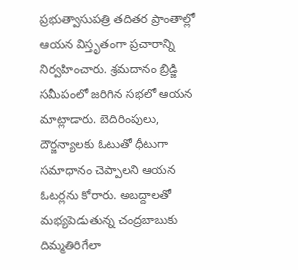ప్రభుత్వాసుపత్రి తదితర ప్రాంతాల్లో ఆయన విస్తృతంగా ప్రచారాన్ని నిర్వహించారు. శ్రమదానం బ్రిడ్జి సమీపంలో జరిగిన సభలో ఆయన మాట్లాడారు. బెదిరింపులు, దౌర్జన్యాలకు ఓటుతో ధీటుగా సమాధానం చెప్పాలని ఆయన ఓటర్లను కోరారు. అబద్దాలతో మభ్యపెడుతున్న చంద్రబాబుకు దిమ్మతిరిగేలా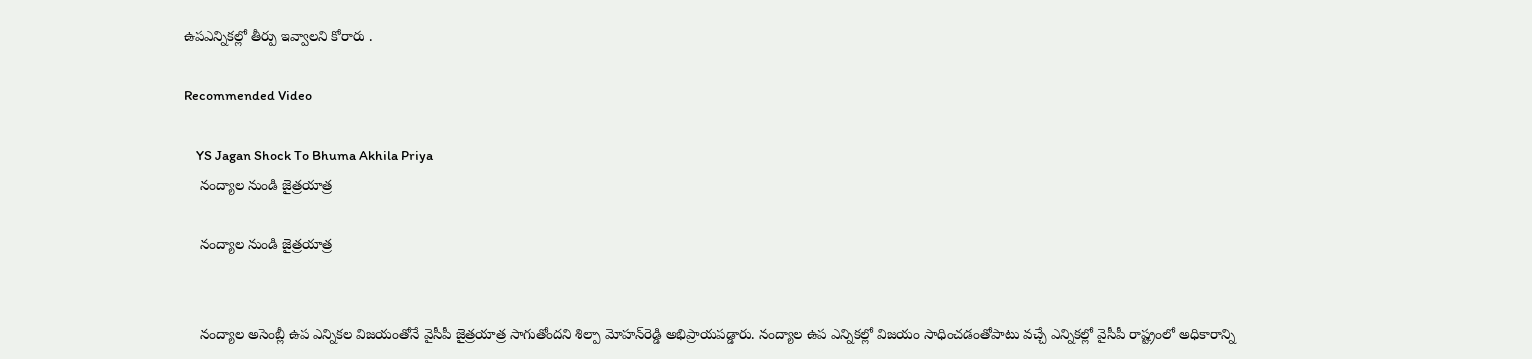ఉపఎన్నికల్లో తీర్పు ఇవ్వాలని కోరారు .

Recommended Video

    YS Jagan Shock To Bhuma Akhila Priya
    నంద్యాల నుండి జైత్రయాత్ర

    నంద్యాల నుండి జైత్రయాత్ర


    నంద్యాల అసెంబ్లీ ఉప ఎన్నికల విజయంతోనే వైసీపీ జైత్రయాత్ర సాగుతోందని శిల్పా మోహన్‌రెడ్డి అభిప్రాయపడ్డారు. నంద్యాల ఉప ఎన్నికల్లో విజయం సాధించడంతోపాటు వచ్చే ఎన్నికల్లో వైసీపీ రాష్ట్రంలో అధికారాన్ని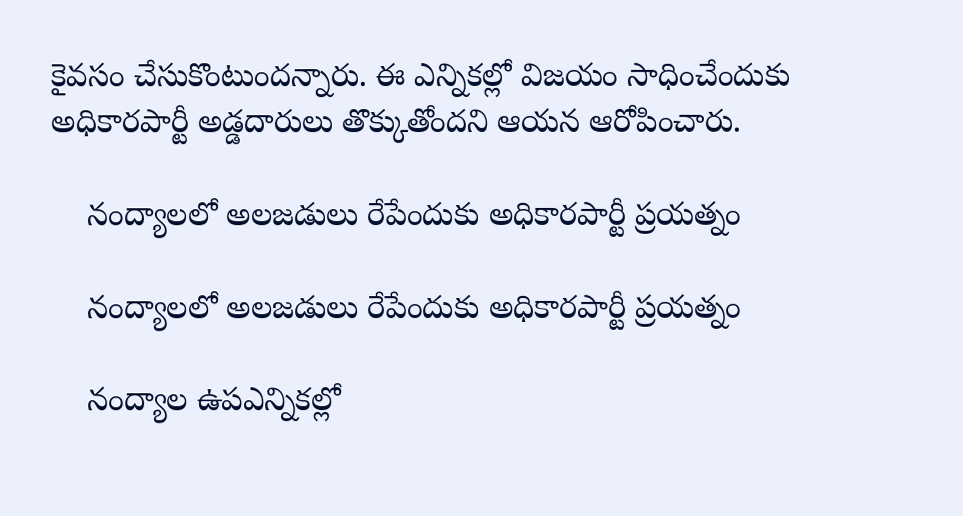కైవసం చేసుకొంటుందన్నారు. ఈ ఎన్నికల్లో విజయం సాధించేందుకు అధికారపార్టీ అడ్డదారులు తొక్కుతోందని ఆయన ఆరోపించారు.

    నంద్యాలలో అలజడులు రేపేందుకు అధికారపార్టీ ప్రయత్నం

    నంద్యాలలో అలజడులు రేపేందుకు అధికారపార్టీ ప్రయత్నం

    నంద్యాల ఉపఎన్నికల్లో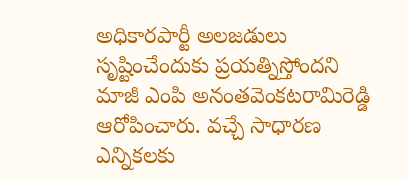అధికారపార్టీ అలజడులు సృష్టించేందుకు ప్రయత్నిస్తోందని మాజీ ఎంపి అనంతవెంకటరామిరెడ్డి ఆరోపించారు. వచ్చే సాధారణ ఎన్నికలకు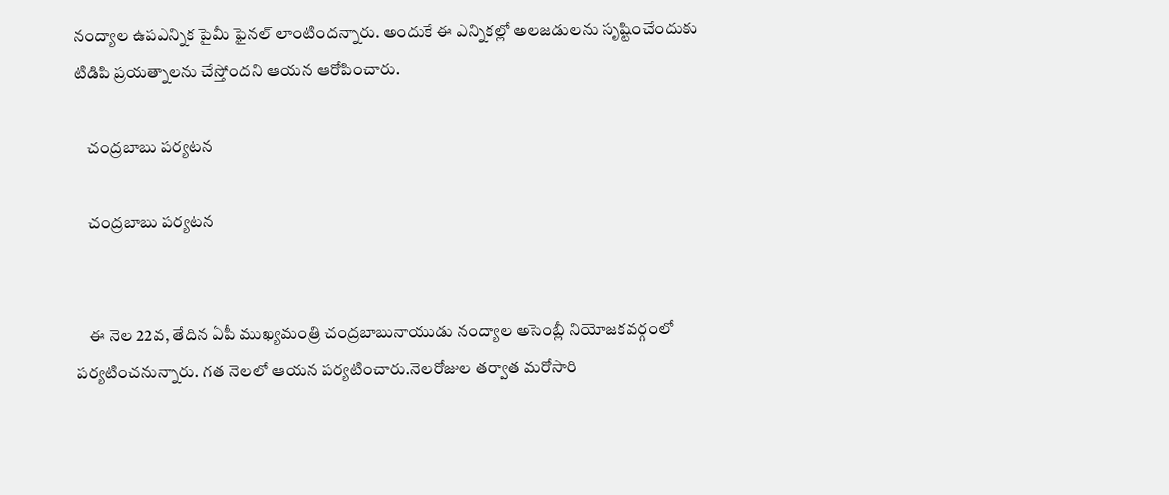నంద్యాల ఉపఎన్నిక పైమీ ఫైనల్ లాంటిందన్నారు. అందుకే ఈ ఎన్నికల్లో అలజడులను సృష్టించేందుకు టిడిపి ప్రయత్నాలను చేస్తోందని ఆయన ఆరోపించారు.

    చంద్రబాబు పర్యటన

    చంద్రబాబు పర్యటన


    ఈ నెల 22వ, తేదిన ఏపీ ముఖ్యమంత్రి చంద్రబాబునాయుడు నంద్యాల అసెంబ్లీ నియోజకవర్గంలో పర్యటించనున్నారు. గత నెలలో ఆయన పర్యటించారు.నెలరోజుల తర్వాత మరోసారి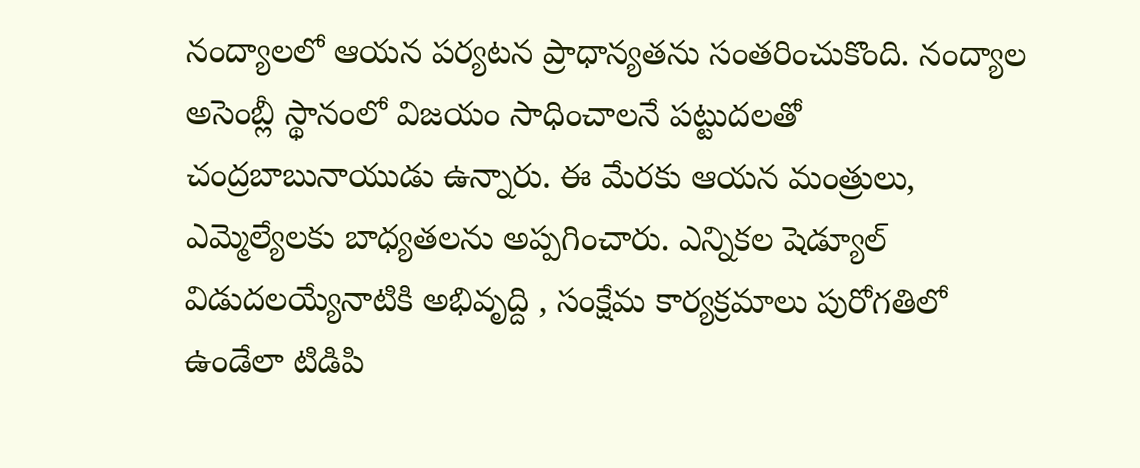నంద్యాలలో ఆయన పర్యటన ప్రాధాన్యతను సంతరించుకొంది. నంద్యాల అసెంబ్లీ స్థానంలో విజయం సాధించాలనే పట్టుదలతో చంద్రబాబునాయుడు ఉన్నారు. ఈ మేరకు ఆయన మంత్రులు, ఎమ్మెల్యేలకు బాధ్యతలను అప్పగించారు. ఎన్నికల షెడ్యూల్ విడుదలయ్యేనాటికి అభివృద్ది , సంక్షేమ కార్యక్రమాలు పురోగతిలో ఉండేలా టిడిపి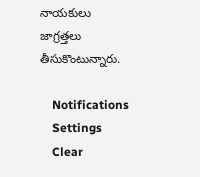నాయకులు జాగ్రత్తలు తీసుకొంటున్నారు.

    Notifications
    Settings
    Clear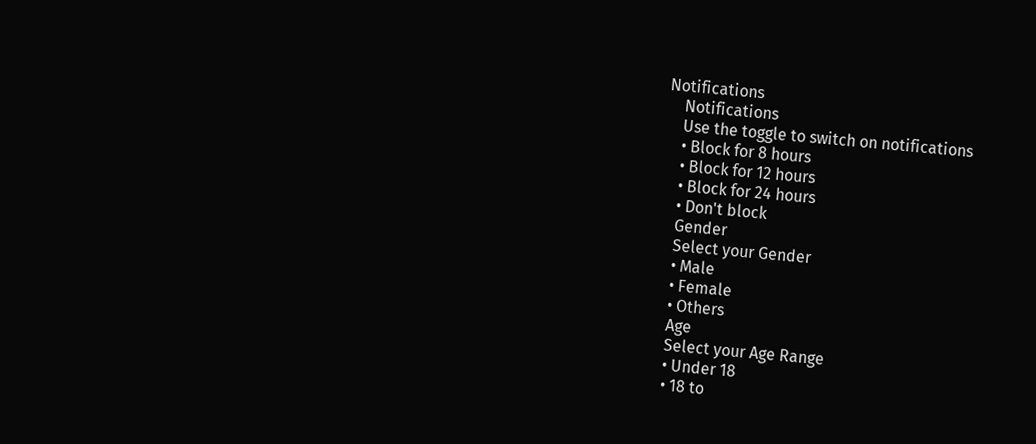Notifications
    Notifications
    Use the toggle to switch on notifications
    • Block for 8 hours
    • Block for 12 hours
    • Block for 24 hours
    • Don't block
    Gender
    Select your Gender
    • Male
    • Female
    • Others
    Age
    Select your Age Range
    • Under 18
    • 18 to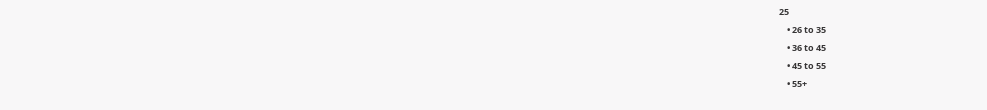25
    • 26 to 35
    • 36 to 45
    • 45 to 55
    • 55+